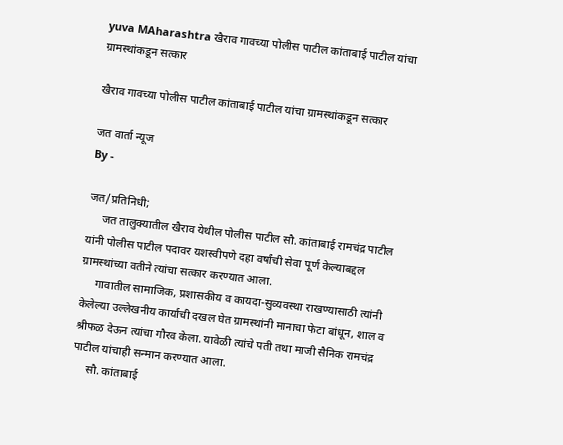yuva MAharashtra खैराव गावच्या पोलीस पाटील कांताबाई पाटील यांचा ग्रामस्थांकडून सत्कार

खैराव गावच्या पोलीस पाटील कांताबाई पाटील यांचा ग्रामस्थांकडून सत्कार

जत वार्ता न्यूज
By -

जत/प्रतिनिधी;
     जत तालुक्यातील खैराव येथील पोलीस पाटील सौ. कांताबाई रामचंद्र पाटील यांनी पोलीस पाटील पदावर यशस्वीपणे दहा वर्षांची सेवा पूर्ण केल्याबद्दल ग्रामस्थांच्या वतीने त्यांचा सत्कार करण्यात आला.
     गावातील सामाजिक, प्रशासकीय व कायदा-सुव्यवस्था राखण्यासाठी त्यांनी केलेल्या उल्लेखनीय कार्याची दखल घेत ग्रामस्थांनी मानाचा फेटा बांधून, शाल व श्रीफळ देऊन त्यांचा गौरव केला. यावेळी त्यांचे पती तथा माजी सैनिक रामचंद्र पाटील यांचाही सन्मान करण्यात आला.
     सौ. कांताबाई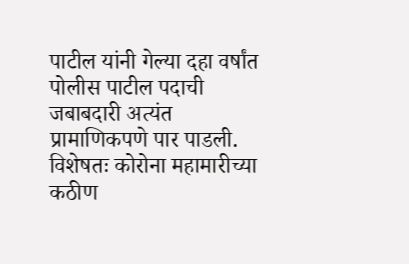पाटील यांनी गेल्या दहा वर्षांत पोलीस पाटील पदाची जबाबदारी अत्यंत प्रामाणिकपणे पार पाडली. विशेषतः कोरोना महामारीच्या कठीण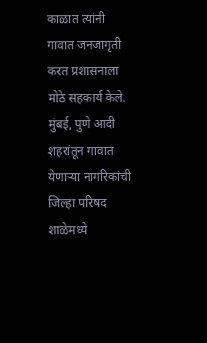काळात त्यांनी गावात जनजागृती करत प्रशासनाला मोठे सहकार्य केले. मुंबई, पुणे आदी शहरांतून गावात येणाऱ्या नागरिकांची जिल्हा परिषद शाळेमध्ये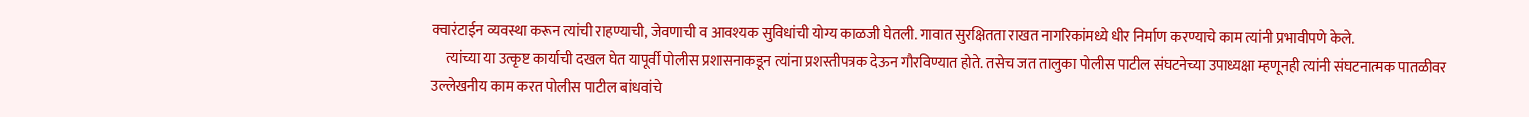क्वारंटाईन व्यवस्था करून त्यांची राहण्याची, जेवणाची व आवश्यक सुविधांची योग्य काळजी घेतली. गावात सुरक्षितता राखत नागरिकांमध्ये धीर निर्माण करण्याचे काम त्यांनी प्रभावीपणे केले.
     त्यांच्या या उत्कृष्ट कार्याची दखल घेत यापूर्वी पोलीस प्रशासनाकडून त्यांना प्रशस्तीपत्रक देऊन गौरविण्यात होते. तसेच जत तालुका पोलीस पाटील संघटनेच्या उपाध्यक्षा म्हणूनही त्यांनी संघटनात्मक पातळीवर उल्लेखनीय काम करत पोलीस पाटील बांधवांचे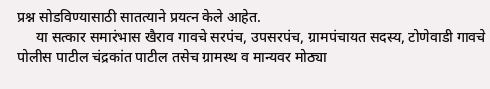प्रश्न सोडविण्यासाठी सातत्याने प्रयत्न केले आहेत.
     या सत्कार समारंभास खैराव गावचे सरपंच, उपसरपंच, ग्रामपंचायत सदस्य, टोणेवाडी गावचे पोलीस पाटील चंद्रकांत पाटील तसेच ग्रामस्थ व मान्यवर मोठ्या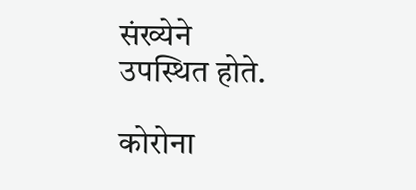संख्येने उपस्थित होते.

कोरोना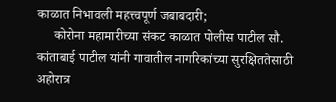काळात निभावली महत्त्वपूर्ण जबाबदारी;
     कोरोना महामारीच्या संकट काळात पोलीस पाटील सौ. कांताबाई पाटील यांनी गावातील नागरिकांच्या सुरक्षिततेसाठी अहोरात्र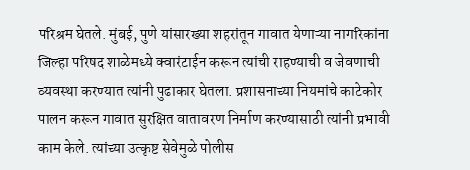परिश्रम घेतले. मुंबई, पुणे यांसारख्या शहरांतून गावात येणाऱ्या नागरिकांना जिल्हा परिषद शाळेमध्ये क्वारंटाईन करून त्यांची राहण्याची व जेवणाची व्यवस्था करण्यात त्यांनी पुढाकार घेतला. प्रशासनाच्या नियमांचे काटेकोर पालन करून गावात सुरक्षित वातावरण निर्माण करण्यासाठी त्यांनी प्रभावी काम केले. त्यांच्या उत्कृष्ट सेवेमुळे पोलीस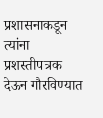प्रशासनाकडून त्यांना प्रशस्तीपत्रक देऊन गौरविण्यात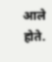आले होते.